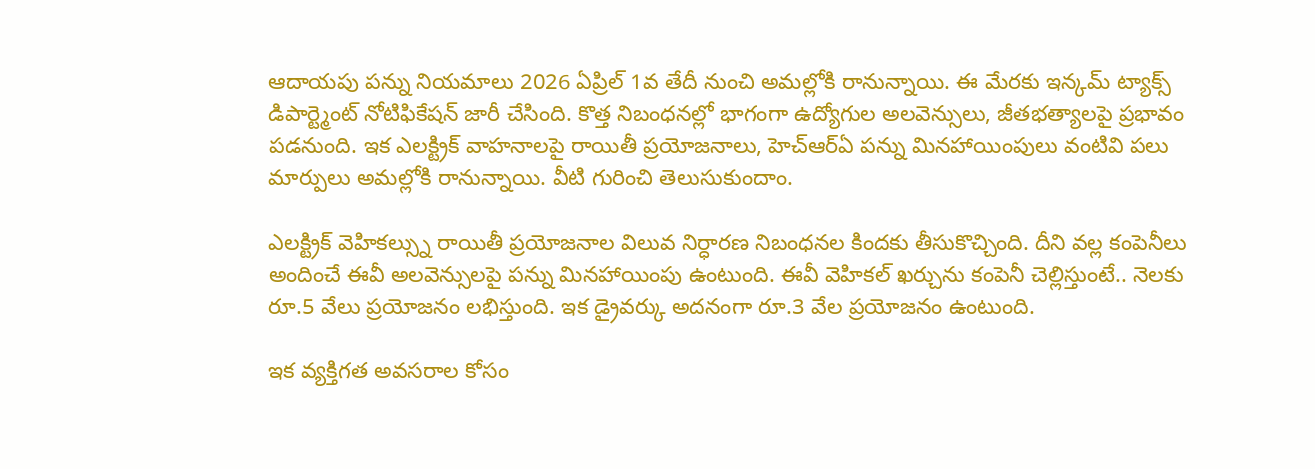ఆదాయపు పన్ను నియమాలు 2026 ఏప్రిల్ 1వ తేదీ నుంచి అమల్లోకి రానున్నాయి. ఈ మేరకు ఇన్కమ్ ట్యాక్స్ డిపార్ట్మెంట్ నోటిఫికేషన్ జారీ చేసింది. కొత్త నిబంధనల్లో భాగంగా ఉద్యోగుల అలవెన్సులు, జీతభత్యాలపై ప్రభావం పడనుంది. ఇక ఎలక్ట్రిక్ వాహనాలపై రాయితీ ప్రయోజనాలు, హెచ్ఆర్ఏ పన్ను మినహాయింపులు వంటివి పలు మార్పులు అమల్లోకి రానున్నాయి. వీటి గురించి తెలుసుకుందాం.

ఎలక్ట్రిక్ వెహికల్స్ను రాయితీ ప్రయోజనాల విలువ నిర్ధారణ నిబంధనల కిందకు తీసుకొచ్చింది. దీని వల్ల కంపెనీలు అందించే ఈవీ అలవెన్సులపై పన్ను మినహాయింపు ఉంటుంది. ఈవీ వెహికల్ ఖర్చును కంపెనీ చెల్లిస్తుంటే.. నెలకు రూ.5 వేలు ప్రయోజనం లభిస్తుంది. ఇక డ్రైవర్కు అదనంగా రూ.3 వేల ప్రయోజనం ఉంటుంది.

ఇక వ్యక్తిగత అవసరాల కోసం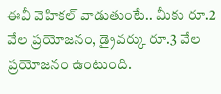ఈవీ వెహికల్ వాడుతుంటే.. మీకు రూ.2 వేల ప్రయోజనం, డ్రైవర్కు రూ.3 వేల ప్రయోజనం ఉంటుంది.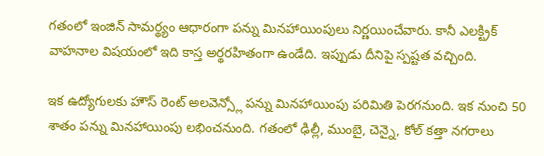గతంలో ఇంజిన్ సామర్థ్యం ఆధారంగా పన్ను మినహాయింపులు నిర్ణయించేవారు. కానీ ఎలక్ట్రిక్ వాహనాల విషయంలో ఇది కాస్త అర్థరహితంగా ఉండేది. ఇప్పుడు దీనిపై స్పష్టత వచ్చింది.

ఇక ఉద్యోగులకు హౌస్ రెంట్ అలవెన్స్లో పన్ను మినహాయింపు పరిమితి పెరగనుంది. ఇక నుంచి 50 శాతం పన్ను మినహాయింపు లభించనుంది. గతంలో ఢిల్లీ, ముంబై, చెన్నై, కోల్ కత్తా నగరాలు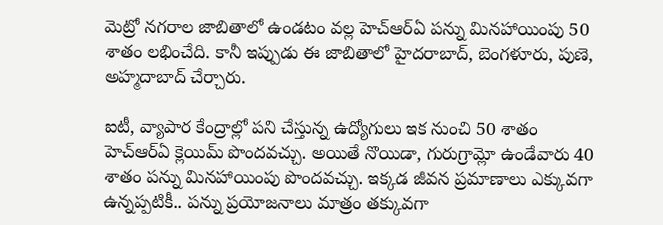మెట్రో నగరాల జాబితాలో ఉండటం వల్ల హెచ్ఆర్ఏ పన్ను మినహాయింపు 50 శాతం లభించేది. కానీ ఇప్పుడు ఈ జాబితాలో హైదరాబాద్, బెంగళూరు, పుణె, అహ్మదాబాద్ చేర్చారు.

ఐటీ, వ్యాపార కేంద్రాల్లో పని చేస్తున్న ఉద్యోగులు ఇక నుంచి 50 శాతం హెచ్ఆర్ఏ క్లెయిమ్ పొందవచ్చు. అయితే నొయిడా, గురుగ్రామ్లో ఉండేవారు 40 శాతం పన్ను మినహాయింపు పొందవచ్చు. ఇక్కడ జీవన ప్రమాణాలు ఎక్కువగా ఉన్నప్పటికీ.. పన్ను ప్రయోజనాలు మాత్రం తక్కువగా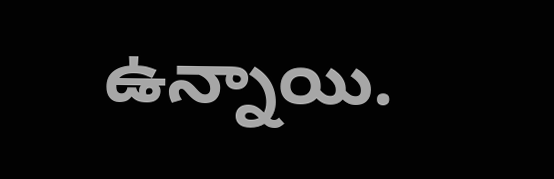ఉన్నాయి.